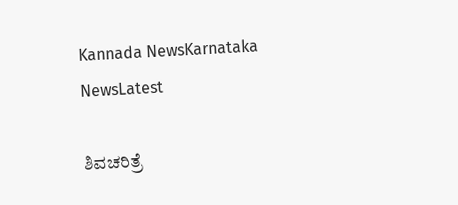Kannada NewsKarnataka NewsLatest

ಶಿವಚರಿತ್ರೆ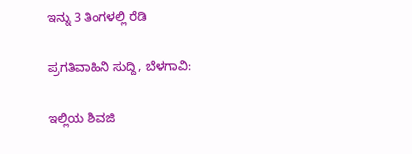ಇನ್ನು 3 ತಿಂಗಳಲ್ಲಿ ರೆಡಿ

ಪ್ರಗತಿವಾಹಿನಿ ಸುದ್ದಿ, ಬೆಳಗಾವಿ:

ಇಲ್ಲಿಯ ಶಿವಜಿ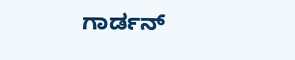ಗಾರ್ಡನ್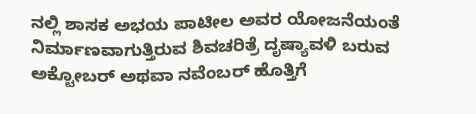ನಲ್ಲಿ ಶಾಸಕ ಅಭಯ ಪಾಟೀಲ ಅವರ ಯೋಜನೆಯಂತೆ ನಿರ್ಮಾಣವಾಗುತ್ತಿರುವ ಶಿವಚರಿತ್ರೆ ದೃಷ್ಯಾವಳಿ ಬರುವ ಅಕ್ಟೋಬರ್ ಅಥವಾ ನವೆಂಬರ್ ಹೊತ್ತಿಗೆ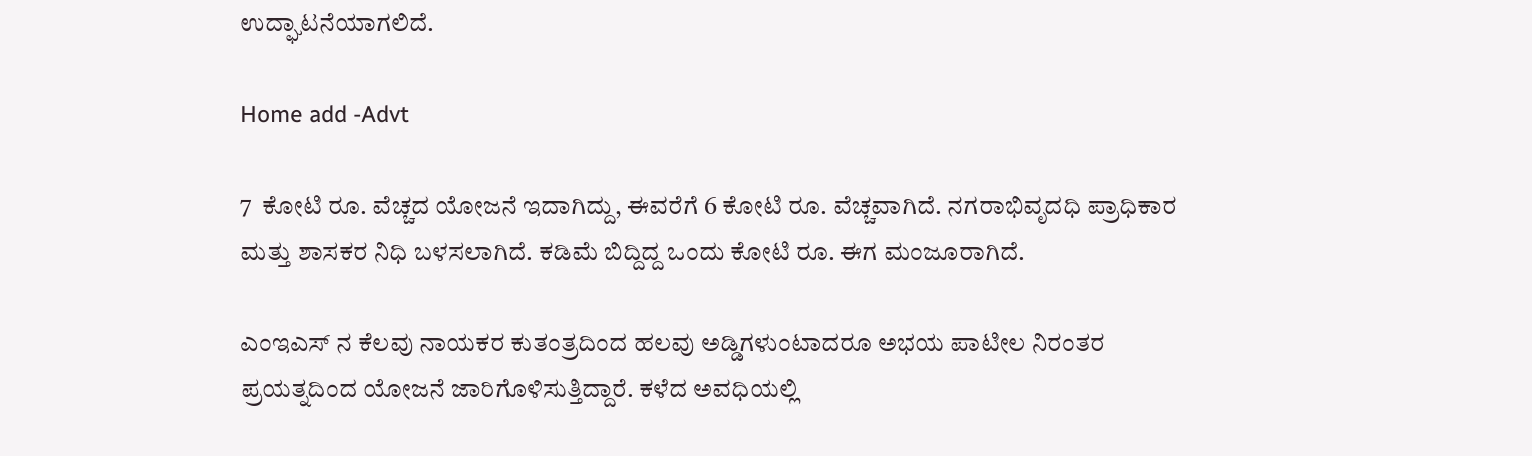ಉದ್ಘಾಟನೆಯಾಗಲಿದೆ.

Home add -Advt

7  ಕೋಟಿ ರೂ. ವೆಚ್ಚದ ಯೋಜನೆ ಇದಾಗಿದ್ದು, ಈವರೆಗೆ 6 ಕೋಟಿ ರೂ. ವೆಚ್ಚವಾಗಿದೆ. ನಗರಾಭಿವೃದಧಿ ಪ್ರಾಧಿಕಾರ ಮತ್ತು ಶಾಸಕರ ನಿಧಿ ಬಳಸಲಾಗಿದೆ. ಕಡಿಮೆ ಬಿದ್ದಿದ್ದ ಒಂದು ಕೋಟಿ ರೂ. ಈಗ ಮಂಜೂರಾಗಿದೆ.

ಎಂಇಎಸ್ ನ ಕೆಲವು ನಾಯಕರ ಕುತಂತ್ರದಿಂದ ಹಲವು ಅಡ್ಡಿಗಳುಂಟಾದರೂ ಅಭಯ ಪಾಟೀಲ ನಿರಂತರ ಪ್ರಯತ್ನದಿಂದ ಯೋಜನೆ ಜಾರಿಗೊಳಿಸುತ್ತಿದ್ದಾರೆ. ಕಳೆದ ಅವಧಿಯಲ್ಲಿ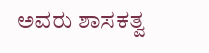ಅವರು ಶಾಸಕತ್ವ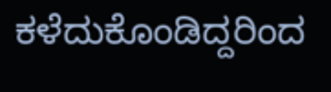ಕಳೆದುಕೊಂಡಿದ್ದರಿಂದ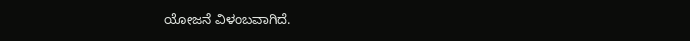ಯೋಜನೆ ವಿಳಂಬವಾಗಿದೆ.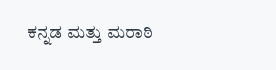ಕನ್ನಡ ಮತ್ತು ಮರಾಠಿ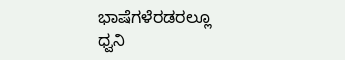ಭಾಷೆಗಳೆರಡರಲ್ಲೂ ಧ್ವನಿ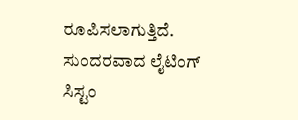ರೂಪಿಸಲಾಗುತ್ತಿದೆ. ಸುಂದರವಾದ ಲೈಟಿಂಗ್ ಸಿಸ್ಟಂ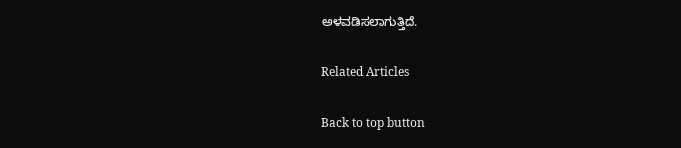ಅಳವಡಿಸಲಾಗುತ್ತಿದೆ.

Related Articles

Back to top button